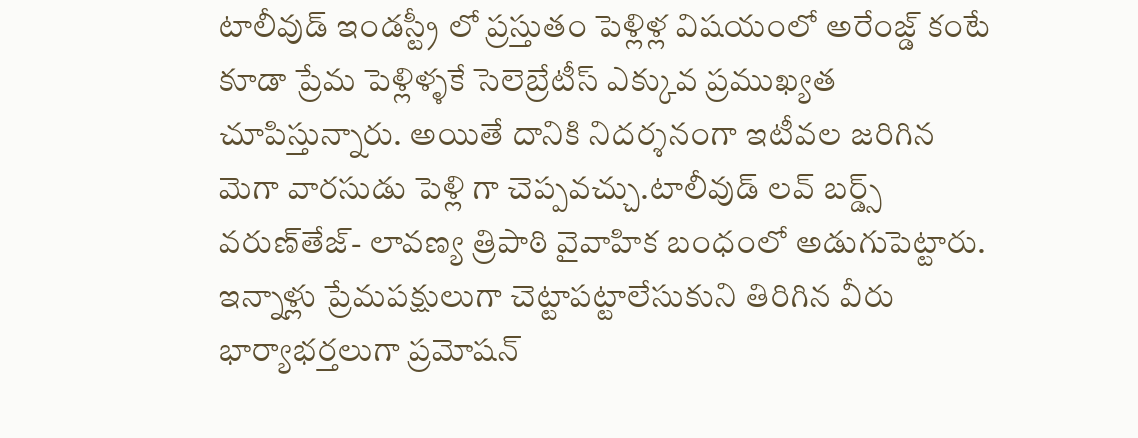టాలీవుడ్ ఇండస్ట్రీ లో ప్రస్తుతం పెళ్లిళ్ల విషయంలో అరేంజ్డ్ కంటే కూడా ప్రేమ పెళ్లిళ్ళకే సెలెబ్రేటీస్ ఎక్కువ ప్రముఖ్యత చూపిస్తున్నారు. అయితే దానికి నిదర్శనంగా ఇటీవల జరిగిన మెగా వారసుడు పెళ్లి గా చెప్పవచ్చు.టాలీవుడ్ లవ్ బర్డ్స్‌ వరుణ్‌తేజ్‌- లావణ్య త్రిపాఠి వైవాహిక బంధంలో అడుగుపెట్టారు. ఇన్నాళ్లు ప్రేమపక్షులుగా చెట్టాపట్టాలేసుకుని తిరిగిన వీరు భార్యాభర్తలుగా ప్రమోషన్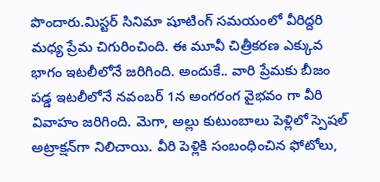పొందారు.మిస్టర్ సినిమా షూటింగ్ సమయంలో వీరిద్దరి మధ్య ప్రేమ చిగురించింది. ఈ మూవీ చిత్రీకరణ ఎక్కువ భాగం ఇటలీలోనే జరిగింది. అందుకే.. వారి ప్రేమకు బీజం పడ్డ ఇటలీలోనే నవంబర్ 1న అంగరంగ వైభవం గా వీరి వివాహం జరిగింది. మెగా, అల్లు కుటుంబాలు పెళ్లిలో స్పెషల్ అట్రాక్షన్‌గా నిలిచాయి. వీరి పెళ్లికి సంబంధించిన ఫోటోలు,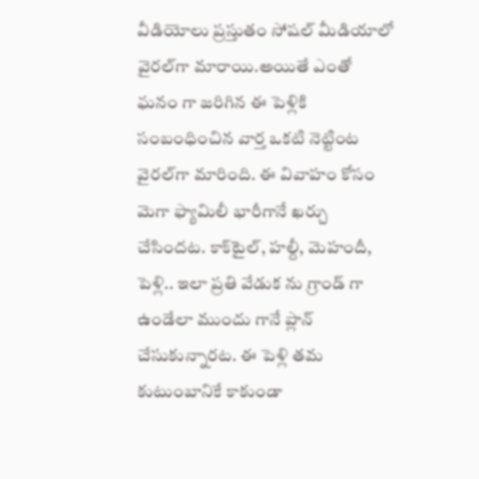వీడియోలు ప్రస్తుతం సోషల్ మీడియాలో వైరల్‌గా మారాయి.అయితే ఎంతో ఘనం గా జరిగిన ఈ పెళ్లికి సంబంధించిన వార్త ఒకటి నెట్టింట వైరల్‌గా మారింది. ఈ వివాహం కోసం మెగా ఫ్యామిలీ భారీగానే ఖర్చు చేసిందట. కాక్‌టైల్‌, హల్దీ, మెహందీ, పెళ్లి.. ఇలా ప్రతి వేడుక ను గ్రాండ్‌ గా ఉండేలా ముందు గానే ప్లాన్ చేసుకున్నారట. ఈ పెళ్లి తమ కుటుంబానికే కాకుండా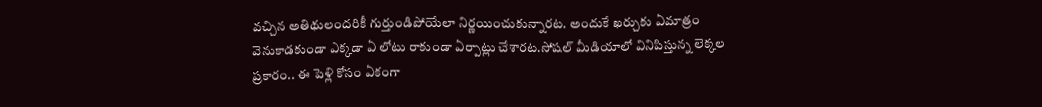వచ్చిన అతిథులందరికీ గుర్తుండిపోయేలా నిర్ణయించుకున్నారట. అందుకే ఖర్చుకు ఏమాత్రం వెనుకాడకుండా ఎక్కడా ఏ లోటు రాకుండా ఏర్పాట్లు చేశారట.సోషల్ మీడియాలో వినిపిస్తున్న లెక్కల ప్రకారం.. ఈ పెళ్లి కోసం ఏకంగా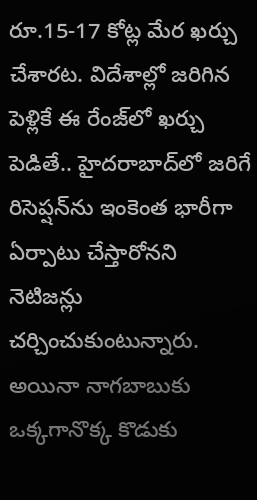రూ.15-17 కోట్ల మేర ఖర్చు చేశారట. విదేశాల్లో జరిగిన పెళ్లికే ఈ రేంజ్‌లో ఖర్చు పెడితే.. హైదరాబాద్‌లో జరిగే రిసెప్షన్‌ను ఇంకెంత భారీగా ఏర్పాటు చేస్తారోనని నెటిజన్లు చర్చించుకుంటున్నారు. అయినా నాగబాబుకు ఒక్కగానొక్క కొడుకు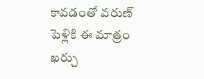కావడంతో వరుణ్‌ పెళ్లికి ఈ మాత్రం ఖర్చు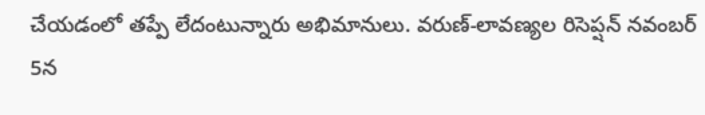చేయడంలో తప్పే లేదంటున్నారు అభిమానులు. వరుణ్‌-లావణ్యల రిసెప్షన్ నవంబర్ 5న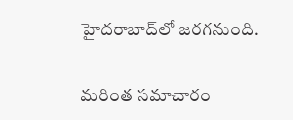హైదరాబాద్‌లో జరగనుంది.

మరింత సమాచారం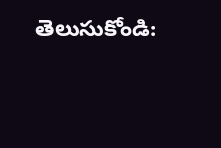తెలుసుకోండి: